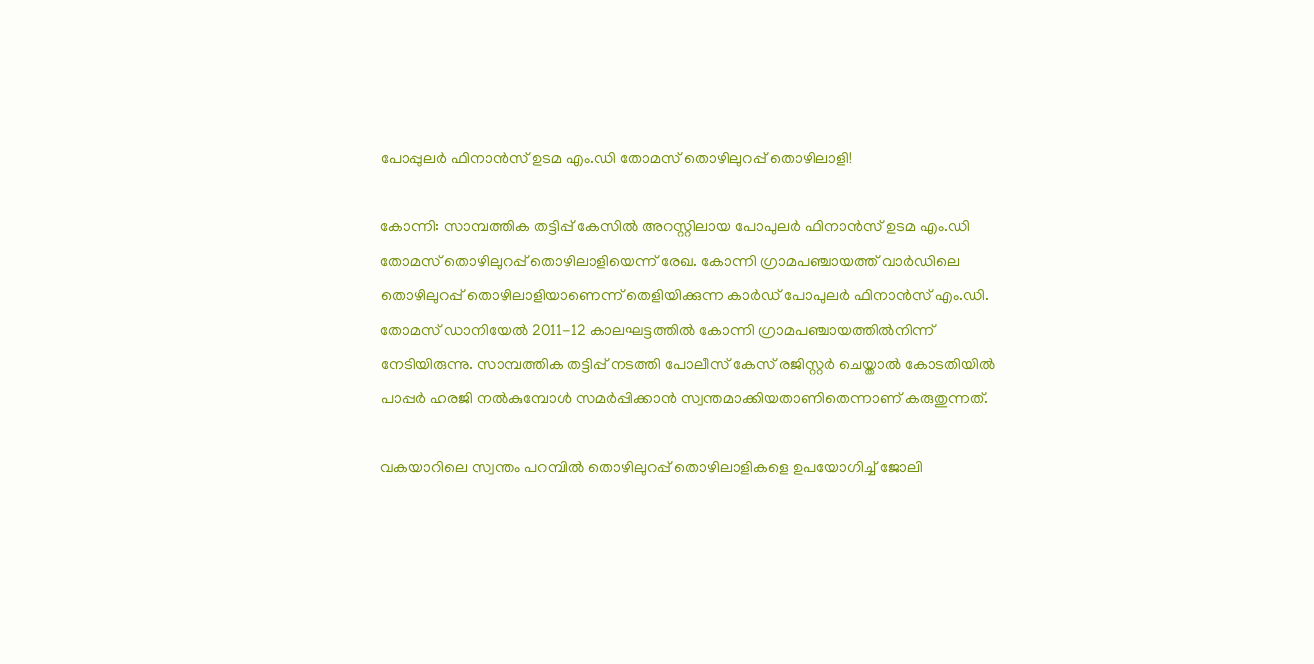പോപ്പുലര്‍ ഫിനാന്‍സ് ഉടമ എം.ഡി തോമസ് തൊഴിലുറപ്പ് തൊഴിലാളി!

കോന്നി: സാമ്പത്തിക തട്ടിപ്പ് കേസില്‍ അറസ്റ്റിലായ പോപുലര്‍ ഫിനാന്‍സ് ഉടമ എം.ഡി തോമസ് തൊഴിലുറപ്പ് തൊഴിലാളിയെന്ന് രേഖ. കോന്നി ഗ്രാമപഞ്ചായത്ത് വാര്‍ഡിലെ തൊഴിലുറപ്പ് തൊഴിലാളിയാണെന്ന് തെളിയിക്കുന്ന കാര്‍ഡ് പോപുലര്‍ ഫിനാന്‍സ് എം.ഡി. തോമസ് ഡാനിയേല്‍ 2011-12 കാലഘട്ടത്തില്‍ കോന്നി ഗ്രാമപഞ്ചായത്തില്‍നിന്ന് നേടിയിരുന്നു. സാമ്പത്തിക തട്ടിപ്പ് നടത്തി പോലീസ് കേസ് രജിസ്റ്റര്‍ ചെയ്താല്‍ കോടതിയില്‍ പാപ്പര്‍ ഹരജി നല്‍കുമ്പോള്‍ സമര്‍പ്പിക്കാന്‍ സ്വന്തമാക്കിയതാണിതെന്നാണ് കരുതുന്നത്.

വകയാറിലെ സ്വന്തം പറമ്പില്‍ തൊഴിലുറപ്പ് തൊഴിലാളികളെ ഉപയോഗിച്ച് ജോലി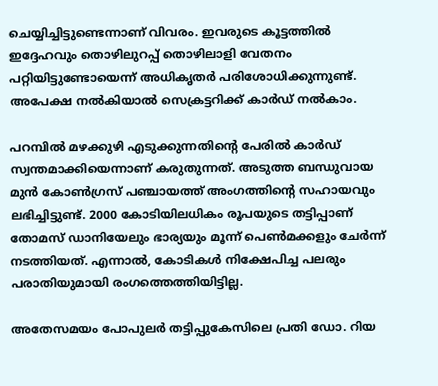ചെയ്യിച്ചിട്ടുണ്ടെന്നാണ് വിവരം. ഇവരുടെ കൂട്ടത്തില്‍ ഇദ്ദേഹവും തൊഴിലുറപ്പ് തൊഴിലാളി വേതനം പറ്റിയിട്ടുണ്ടോയെന്ന് അധികൃതര്‍ പരിശോധിക്കുന്നുണ്ട്. അപേക്ഷ നല്‍കിയാല്‍ സെക്രട്ടറിക്ക് കാര്‍ഡ് നല്‍കാം.

പറമ്പില്‍ മഴക്കുഴി എടുക്കുന്നതിന്റെ പേരില്‍ കാര്‍ഡ് സ്വന്തമാക്കിയെന്നാണ് കരുതുന്നത്. അടുത്ത ബന്ധുവായ മുന്‍ കോണ്‍ഗ്രസ് പഞ്ചായത്ത് അംഗത്തിന്റെ സഹായവും ലഭിച്ചിട്ടുണ്ട്. 2000 കോടിയിലധികം രൂപയുടെ തട്ടിപ്പാണ് തോമസ് ഡാനിയേലും ഭാര്യയും മൂന്ന് പെണ്‍മക്കളും ചേര്‍ന്ന് നടത്തിയത്. എന്നാല്‍, കോടികള്‍ നിക്ഷേപിച്ച പലരും പരാതിയുമായി രംഗത്തെത്തിയിട്ടില്ല.

അതേസമയം പോപുലര്‍ തട്ടിപ്പുകേസിലെ പ്രതി ഡോ. റിയ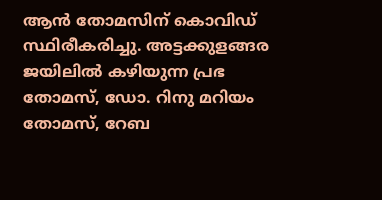ആന്‍ തോമസിന് കൊവിഡ് സ്ഥിരീകരിച്ചു. അട്ടക്കുളങ്ങര ജയിലില്‍ കഴിയുന്ന പ്രഭ തോമസ്, ഡോ. റിനു മറിയം തോമസ്, റേബ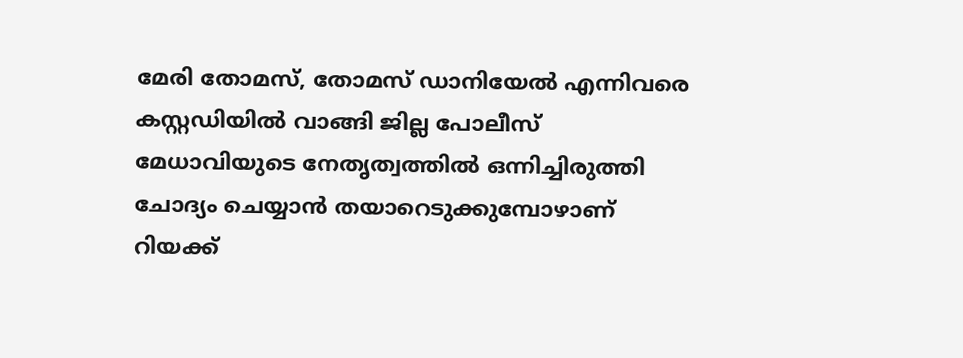മേരി തോമസ്, തോമസ് ഡാനിയേല്‍ എന്നിവരെ കസ്റ്റഡിയില്‍ വാങ്ങി ജില്ല പോലീസ് മേധാവിയുടെ നേതൃത്വത്തില്‍ ഒന്നിച്ചിരുത്തി ചോദ്യം ചെയ്യാന്‍ തയാറെടുക്കുമ്പോഴാണ് റിയക്ക്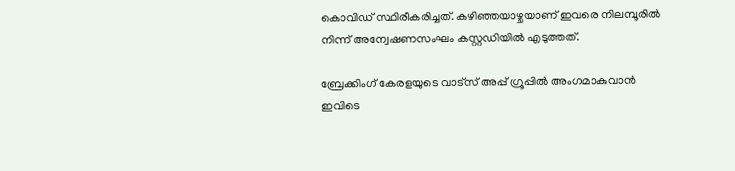കൊവിഡ് സ്ഥിരീകരിച്ചത്. കഴിഞ്ഞയാഴ്ചയാണ് ഇവരെ നിലമ്പൂരില്‍ നിന്ന് അന്വേഷണസംഘം കസ്റ്റഡിയില്‍ എടുത്തത്.

ബ്രേക്കിംഗ് കേരളയുടെ വാട്സ് അപ്പ് ഗ്രൂപ്പിൽ അംഗമാകുവാൻ ഇവിടെ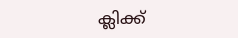ക്ലിക്ക്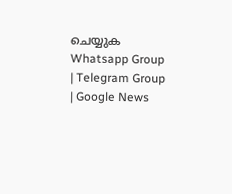ചെയ്യുക Whatsapp Group | Telegram Group | Google News